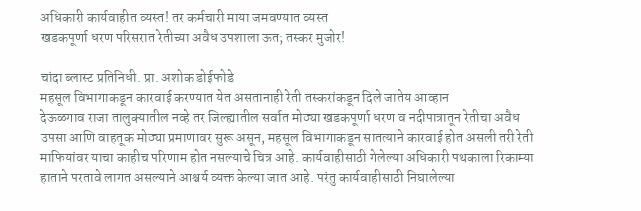अधिकारी कार्यवाहीत व्यस्त! तर कर्मचारी माया जमवण्यात व्यस्त
खडकपूर्णा धरण परिसरात रेतीच्या अवैध उपशाला ऊत; तस्कर मुजोर!

चांदा ब्लास्ट प्रतिनिधी. प्रा. अशोक डोईफोडे
महसूल विभागाकडून कारवाई करण्यात येत असतानाही रेती तस्करांकडून दिले जातेय आव्हान
देऊळगाव राजा तालुक्यातील नव्हे तर जिल्ह्यातील सर्वात मोठ्या खडकपूर्णा धरण व नदीपात्रातून रेतीचा अवैध उपसा आणि वाहतूक मोठ्या प्रमाणावर सुरू असून, महसूल विभागाकडून सातत्याने कारवाई होत असली तरी रेती माफियांवर याचा काहीच परिणाम होत नसल्याचे चित्र आहे. कार्यवाहीसाठी गेलेल्या अधिकारी पथकाला रिकाम्या हाताने परतावे लागत असल्याने आश्चर्य व्यक्त केल्या जात आहे. परंतु कार्यवाहीसाठी निघालेल्या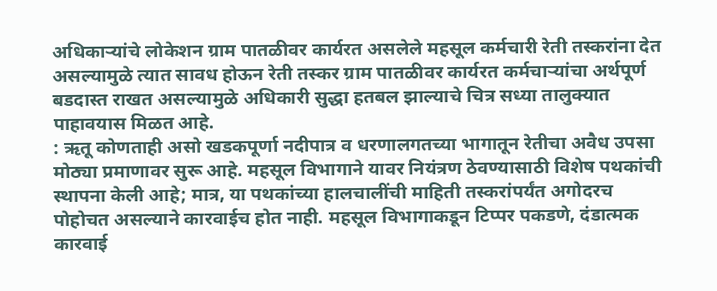अधिकाऱ्यांचे लोकेशन ग्राम पातळीवर कार्यरत असलेले महसूल कर्मचारी रेती तस्करांना देत असल्यामुळे त्यात सावध होऊन रेती तस्कर ग्राम पातळीवर कार्यरत कर्मचाऱ्यांचा अर्थपूर्ण बडदास्त राखत असल्यामुळे अधिकारी सुद्धा हतबल झाल्याचे चित्र सध्या तालुक्यात पाहावयास मिळत आहे.
: ऋतू कोणताही असो खडकपूर्णा नदीपात्र व धरणालगतच्या भागातून रेतीचा अवैध उपसा मोठ्या प्रमाणावर सुरू आहे. महसूल विभागाने यावर नियंत्रण ठेवण्यासाठी विशेष पथकांची स्थापना केली आहे; मात्र, या पथकांच्या हालचालींची माहिती तस्करांपर्यंत अगोदरच पोहोचत असल्याने कारवाईच होत नाही. महसूल विभागाकडून टिप्पर पकडणे, दंडात्मक कारवाई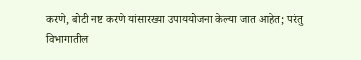करणे, बोटी नष्ट करणे यांसारख्या उपाययोजना केल्या जात आहेत; परंतु विभागातील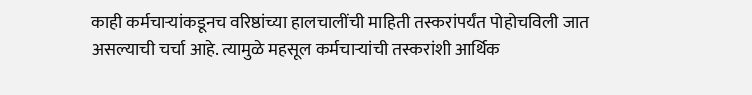काही कर्मचाऱ्यांकडूनच वरिष्ठांच्या हालचालींची माहिती तस्करांपर्यंत पोहोचविली जात असल्याची चर्चा आहे. त्यामुळे महसूल कर्मचाऱ्यांची तस्करांशी आर्थिक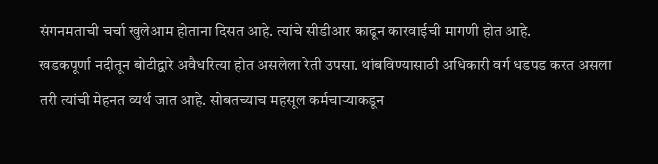संगनमताची चर्चा खुलेआम होताना दिसत आहे. त्यांचे सीडीआर काढून कारवाईची मागणी होत आहे.
खडकपूर्णा नदीतून बोटीद्वारे अवैधरित्या होत असलेला रेती उपसा. थांबविण्यासाठी अधिकारी वर्ग धडपड करत असला तरी त्यांची मेहनत व्यर्थ जात आहे. सोबतच्याच महसूल कर्मचाऱ्याकडून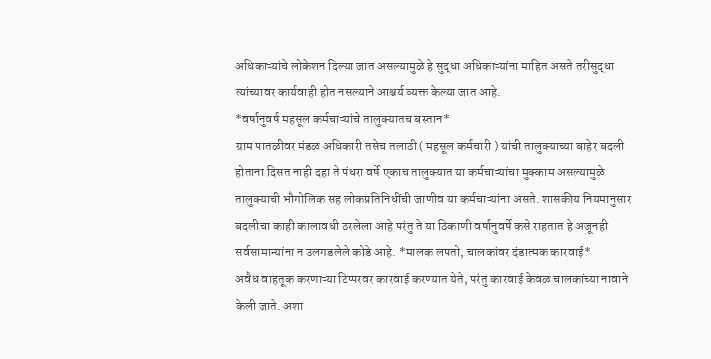अधिकाऱ्यांचे लोकेशन दिल्या जात असल्यामुळे हे सुद्धा अधिकाऱ्यांना माहित असते तरीसुद्धा त्यांच्यावर कार्यवाही होत नसल्याने आश्चर्य व्यक्त केल्या जात आहे.
*वर्षानुवर्ष महसूल कर्मचाऱ्यांचे तालुक्यातच बस्तान*
ग्राम पातळीवर मंडळ अधिकारी तसेच तलाठी( महसूल कर्मचारी ) यांची तालुक्याच्या बाहेर बदली होताना दिसत नाही दहा ते पंधरा वर्षे एकाच तालुक्यात या कर्मचाऱ्यांचा मुक्काम असल्यामुळे तालुक्याची भौगोलिक सह लोकप्रतिनिधींची जाणीव या कर्मचाऱ्यांना असते. शासकीय नियमानुसार बदलीचा काही कालावधी ठरलेला आहे परंतु ते या ठिकाणी वर्षानुवर्षे कसे राहतात हे अजूनही सर्वसामान्यांना न उलगडलेले कोडे आहे. *मालक लपतो, चालकांवर दंडात्मक कारवाई*
अवैध वाहतूक करणाऱ्या टिप्परवर कारवाई करण्यात येते, परंतु कारवाई केवळ चालकांच्या नावाने केली जाते. अशा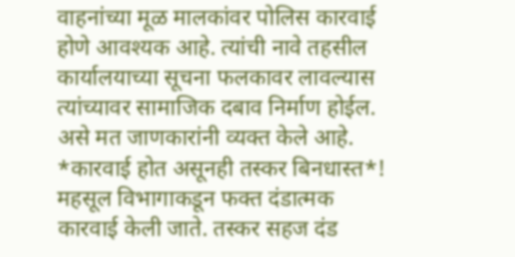वाहनांच्या मूळ मालकांवर पोलिस कारवाई होणे आवश्यक आहे. त्यांची नावे तहसील कार्यालयाच्या सूचना फलकावर लावल्यास त्यांच्यावर सामाजिक दबाव निर्माण होईल. असे मत जाणकारांनी व्यक्त केले आहे.
*कारवाई होत असूनही तस्कर बिनधास्त*!
महसूल विभागाकडून फक्त दंडात्मक कारवाई केली जाते. तस्कर सहज दंड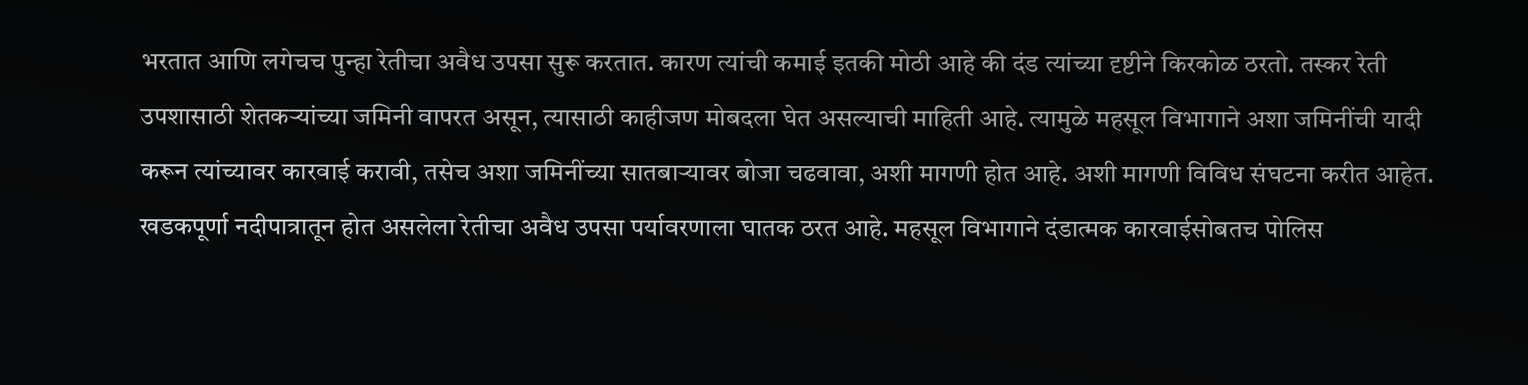भरतात आणि लगेचच पुन्हा रेतीचा अवैध उपसा सुरू करतात. कारण त्यांची कमाई इतकी मोठी आहे की दंड त्यांच्या दृष्टीने किरकोळ ठरतो. तस्कर रेती उपशासाठी शेतकऱ्यांच्या जमिनी वापरत असून, त्यासाठी काहीजण मोबदला घेत असल्याची माहिती आहे. त्यामुळे महसूल विभागाने अशा जमिनींची यादी करून त्यांच्यावर कारवाई करावी, तसेच अशा जमिनींच्या सातबाऱ्यावर बोजा चढवावा, अशी मागणी होत आहे. अशी मागणी विविध संघटना करीत आहेत.
खडकपूर्णा नदीपात्रातून होत असलेला रेतीचा अवैध उपसा पर्यावरणाला घातक ठरत आहे. महसूल विभागाने दंडात्मक कारवाईसोबतच पोलिस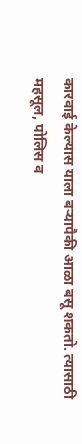कारवाई केल्यास याला बऱ्यापैकी आळा बसू शकतो. त्यासाठी महसूल, पोलिस व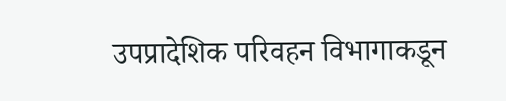उपप्रादेशिक परिवहन विभागाकडून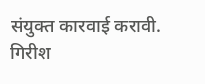संयुक्त कारवाई करावी.
गिरीश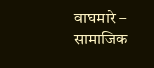वाघमारे – सामाजिक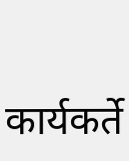कार्यकर्ते